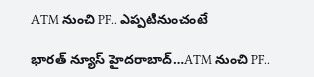ATM నుంచి PF.. ఎప్పటినుంచంటే

భారత్ న్యూస్ హైదరాబాద్…ATM నుంచి PF..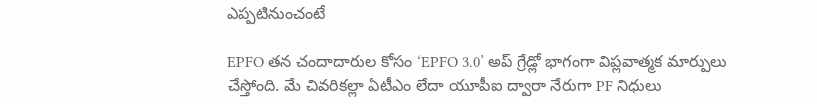ఎప్పటినుంచంటే

EPFO తన చందాదారుల కోసం ‘EPFO 3.0’ అప్ గ్రేడ్లో భాగంగా విప్లవాత్మక మార్పులు చేస్తోంది. మే చివరికల్లా ఏటీఎం లేదా యూపీఐ ద్వారా నేరుగా PF నిధులు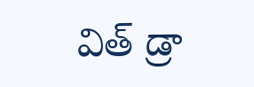విత్ డ్రా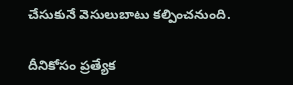చేసుకునే వెసులుబాటు కల్పించనుంది.

దీనికోసం ప్రత్యేక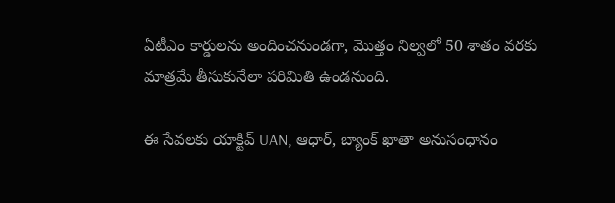ఏటీఎం కార్డులను అందించనుండగా, మొత్తం నిల్వలో 50 శాతం వరకు మాత్రమే తీసుకునేలా పరిమితి ఉండనుంది.

ఈ సేవలకు యాక్టివ్ UAN, ఆధార్, బ్యాంక్ ఖాతా అనుసంధానం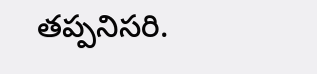తప్పనిసరి.